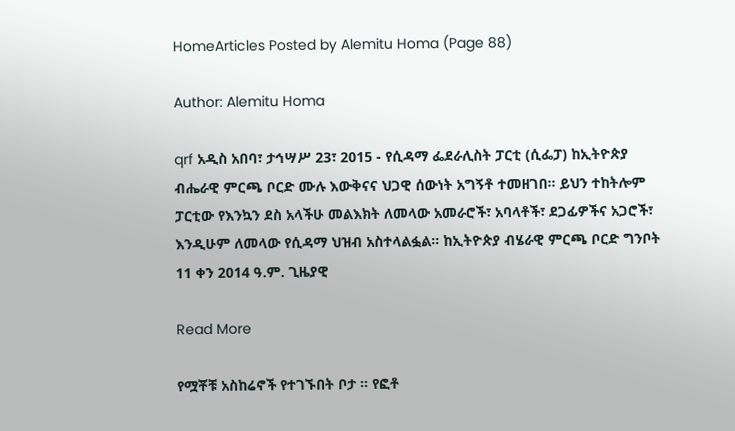HomeArticles Posted by Alemitu Homa (Page 88)

Author: Alemitu Homa

qrf አዲስ አበባ፣ ታኅሣሥ 23፣ 2015 - የሲዳማ ፌደራሊስት ፓርቲ (ሲፌፓ) ከኢትዮጵያ ብሔራዊ ምርጫ ቦርድ ሙሉ እውቅናና ህጋዊ ሰውነት አግኝቶ ተመዘገበ። ይህን ተከትሎም ፓርቲው የእንኳን ደስ አላችሁ መልእክት ለመላው አመራሮች፣ አባላቶች፣ ደጋፊዎችና አጋሮች፣ እንዲሁም ለመላው የሲዳማ ህዝብ አስተላልፏል። ከኢትዮጵያ ብሄራዊ ምርጫ ቦርድ ግንቦት 11 ቀን 2014 ዓ.ም. ጊዜያዊ

Read More

የሟቾቹ አስከሬኖች የተገኙበት ቦታ ። የፎቶ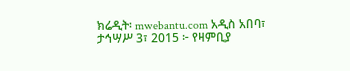ክሬዲት፡ mwebantu.com አዲስ አበባ፣ ታኅሣሥ 3፣ 2015 ፦ የዛምቢያ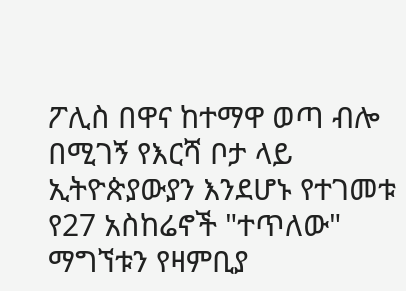ፖሊስ በዋና ከተማዋ ወጣ ብሎ በሚገኝ የእርሻ ቦታ ላይ ኢትዮጵያውያን እንደሆኑ የተገመቱ የ27 አስከሬኖች "ተጥለው" ማግኘቱን የዛምቢያ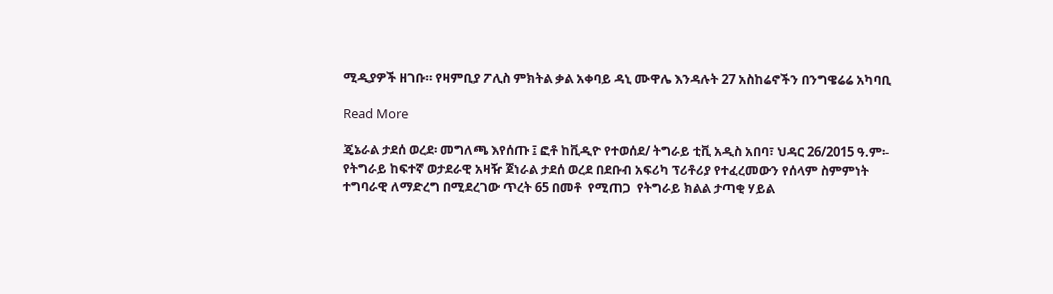ሚዲያዎች ዘገቡ። የዛምቢያ ፖሊስ ምክትል ቃል አቀባይ ዳኒ ሙዋሌ እንዳሉት 27 አስከሬኖችን በንግዌሬሬ አካባቢ

Read More

ጄኔራል ታደሰ ወረደ፡ መግለጫ እየሰጡ ፤ ፎቶ ከቪዲዮ የተወሰደ/ ትግራይ ቲቪ አዲስ አበባ፣ ህዳር 26/2015 ዓ.ም፡- የትግራይ ከፍተኛ ወታደራዊ አዛዥ ጀነራል ታደሰ ወረደ በደቡብ አፍሪካ ፕሪቶሪያ የተፈረመውን የሰላም ስምምነት ተግባራዊ ለማድረግ በሚደረገው ጥረት 65 በመቶ  የሚጠጋ  የትግራይ ክልል ታጣቂ ሃይል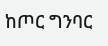ከጦር ግንባር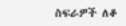ስፍራዎች ለቆ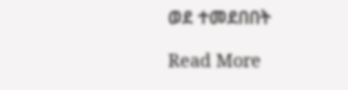ወደ ተመደበበት

Read More